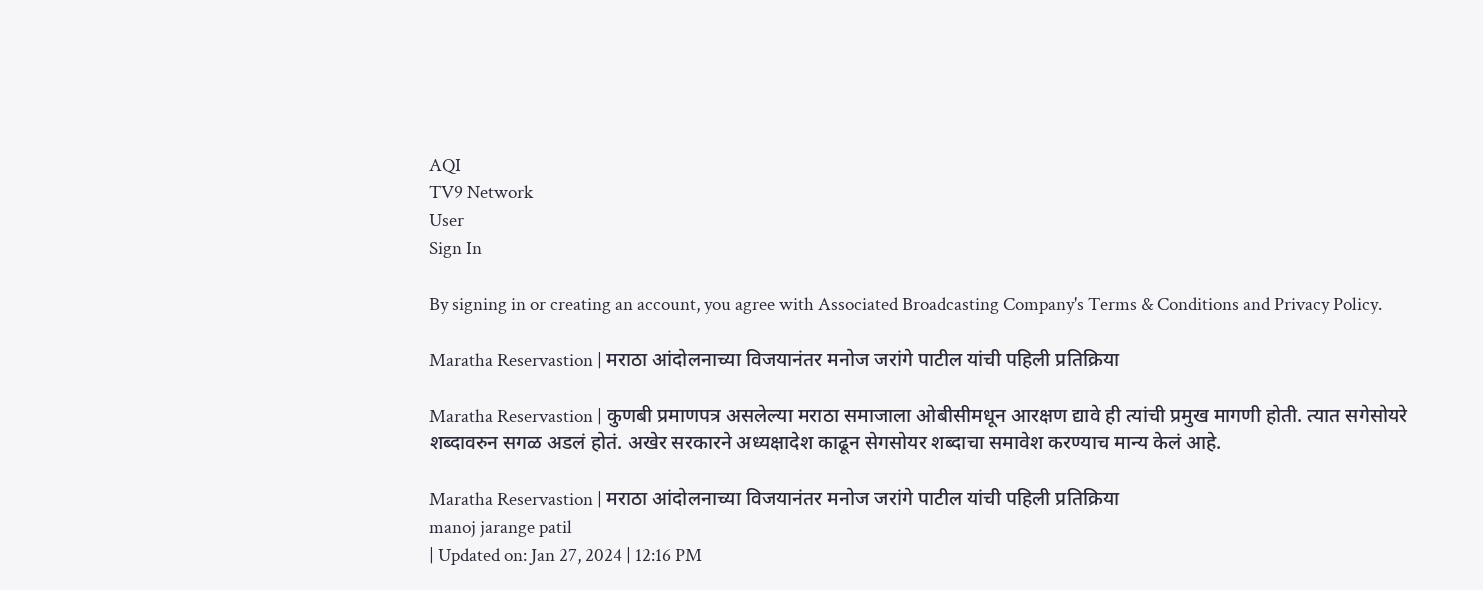AQI
TV9 Network
User
Sign In

By signing in or creating an account, you agree with Associated Broadcasting Company's Terms & Conditions and Privacy Policy.

Maratha Reservastion | मराठा आंदोलनाच्या विजयानंतर मनोज जरांगे पाटील यांची पहिली प्रतिक्रिया

Maratha Reservastion | कुणबी प्रमाणपत्र असलेल्या मराठा समाजाला ओबीसीमधून आरक्षण द्यावे ही त्यांची प्रमुख मागणी होती. त्यात सगेसोयरे शब्दावरुन सगळ अडलं होतं. अखेर सरकारने अध्यक्षादेश काढून सेगसोयर शब्दाचा समावेश करण्याच मान्य केलं आहे.

Maratha Reservastion | मराठा आंदोलनाच्या विजयानंतर मनोज जरांगे पाटील यांची पहिली प्रतिक्रिया
manoj jarange patil
| Updated on: Jan 27, 2024 | 12:16 PM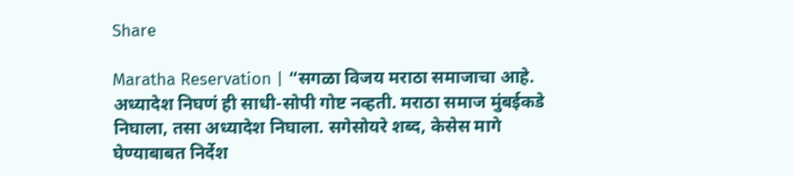Share

Maratha Reservation | “सगळा विजय मराठा समाजाचा आहे. अध्यादेश निघणं ही साधी-सोपी गोष्ट नव्हती. मराठा समाज मुंबईकडे निघाला, तसा अध्यादेश निघाला. सगेसोयरे शब्द, केसेस मागे घेण्याबाबत निर्देश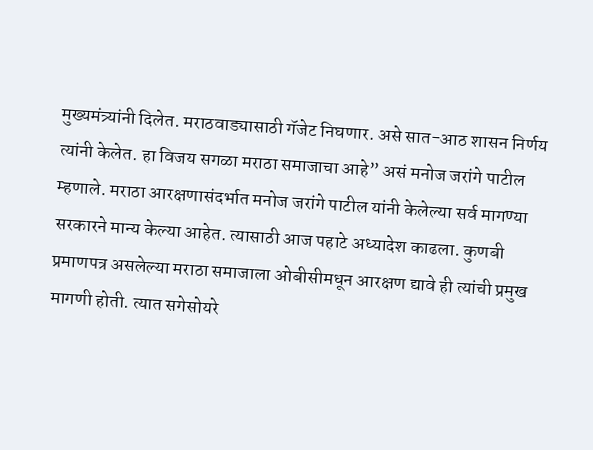मुख्यमंत्र्यांनी दिलेत. मराठवाड्यासाठी गॅजेट निघणार. असे सात-आठ शासन निर्णय त्यांनी केलेत. हा विजय सगळा मराठा समाजाचा आहे” असं मनोज जरांगे पाटील म्हणाले. मराठा आरक्षणासंदर्भात मनोज जरांगे पाटील यांनी केलेल्या सर्व मागण्या सरकारने मान्य केल्या आहेत. त्यासाठी आज पहाटे अध्यादेश काढला. कुणबी प्रमाणपत्र असलेल्या मराठा समाजाला ओबीसीमधून आरक्षण द्यावे ही त्यांची प्रमुख मागणी होती. त्यात सगेसोयरे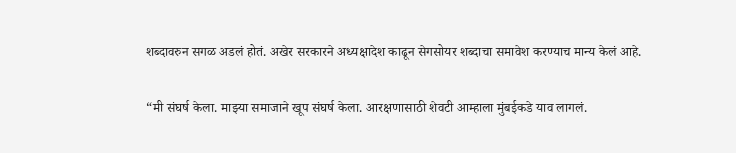शब्दावरुन सगळ अडलं होतं. अखेर सरकारने अध्यक्षादेश काढून सेगसोयर शब्दाचा समावेश करण्याच मान्य केलं आहे.

“मी संघर्ष केला. माझ्या समाजाने खूप संघर्ष केला. आरक्षणासाठी शेवटी आम्हाला मुंबईकडे याव लागलं.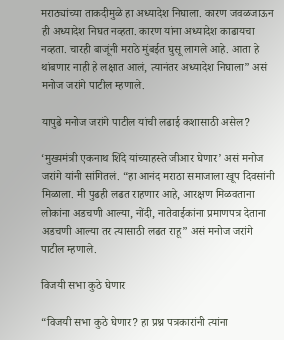मराठ्यांच्या ताकदीमुळे हा अध्यादेश निघाला. कारण जवळजाऊन ही अध्यादेश निघत नव्हता. कारण यांना अध्यादेश काढायचा नव्हता. चारही बाजूंनी मराठे मुंबईत घुसू लागले आहे. आता हे थांबणार नाही हे लक्षात आलं, त्यानंतर अध्यादेश निघाला” असं मनोज जरांगे पाटील म्हणाले.

यापुढे मनोज जरांगे पाटील यांची लढाई कशासाठी असेल?

‘मुख्यमंत्री एकनाथ शिंदे यांच्याहस्ते जीआर घेणार’ असं मनोज जरांगे यांनी सांगितलं. “हा आनंद मराठा समाजाला खूप दिवसांनी मिळाला. मी पुढही लढत राहणार आहे, आरक्षण मिळवताना लोकांना अडचणी आल्या, नोंदी, नातेवाईकांना प्रमाणपत्र देताना अडचणी आल्या तर त्यासाठी लढत राहू” असं मनोज जरांगे पाटील म्हणाले.

विजयी सभा कुठे घेणार

“विजयी सभा कुठे घेणार? हा प्रश्न पत्रकारांनी त्यांना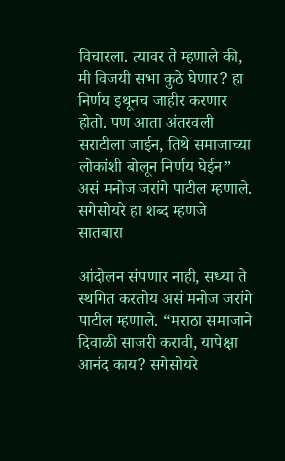विचारला. त्यावर ते म्हणाले की, मी विजयी सभा कुठे घेणार? हा निर्णय इथूनच जाहीर करणार होतो. पण आता अंतरवली सराटीला जाईन, तिथे समाजाच्या लोकांशी बोलून निर्णय घेईन” असं मनोज जरांगे पाटील म्हणाले. सगेसोयरे हा शब्द म्हणजे सातबारा

आंदोलन संपणार नाही, सध्या ते स्थगित करतोय असं मनोज जरांगे पाटील म्हणाले. “मराठा समाजाने दिवाळी साजरी करावी, यापेक्षा आनंद काय? सगेसोयरे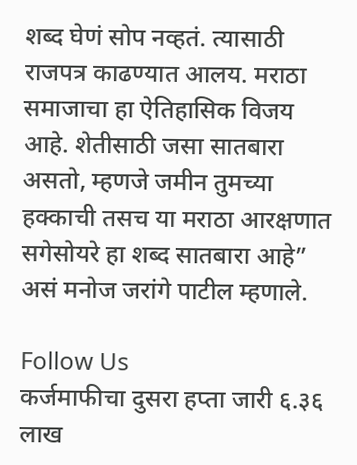शब्द घेणं सोप नव्हतं. त्यासाठी राजपत्र काढण्यात आलय. मराठा समाजाचा हा ऐतिहासिक विजय आहे. शेतीसाठी जसा सातबारा असतो, म्हणजे जमीन तुमच्या हक्काची तसच या मराठा आरक्षणात सगेसोयरे हा शब्द सातबारा आहे” असं मनोज जरांगे पाटील म्हणाले.

Follow Us
कर्जमाफीचा दुसरा हप्ता जारी ६.३६ लाख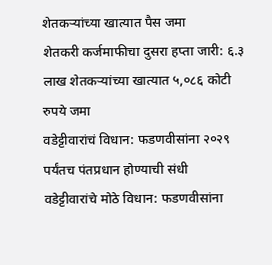शेतकऱ्यांच्या खात्यात पैस जमा
शेतकरी कर्जमाफीचा दुसरा हप्ता जारी: ६.३ लाख शेतकऱ्यांच्या खात्यात ५,०८६ कोटी रुपये जमा
वडेट्टीवारांचं विधान: फडणवीसांना २०२९ पर्यंतच पंतप्रधान होण्याची संधी
वडेट्टीवारांचे मोठे विधान: फडणवीसांना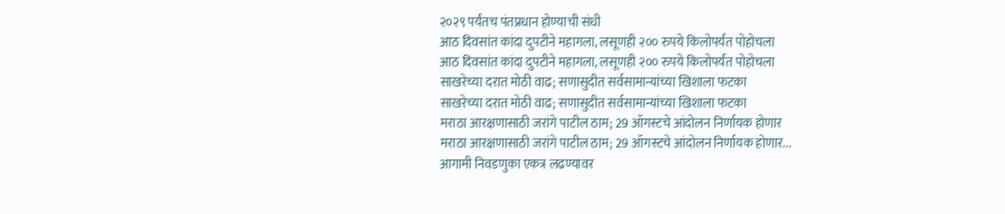२०२९ पर्यंतच पंतप्रधान होण्याची संधी
आठ दिवसांत कांदा दुपटीने महागला, लसूणही २०० रुपये किलोपर्यंत पोहोचला
आठ दिवसांत कांदा दुपटीने महागला, लसूणही २०० रुपये किलोपर्यंत पोहोचला
साखरेच्या दरात मोठी वाढ; सणासुदीत सर्वसामान्यांच्या खिशाला फटका
साखरेच्या दरात मोठी वाढ; सणासुदीत सर्वसामान्यांच्या खिशाला फटका
मराठा आरक्षणासाठी जरांगे पाटील ठाम; 29 ऑगस्टचे आंदोलन निर्णायक होणार
मराठा आरक्षणासाठी जरांगे पाटील ठाम; 29 ऑगस्टचे आंदोलन निर्णायक होणार...
आगामी निवडणुका एकत्र लढण्यावर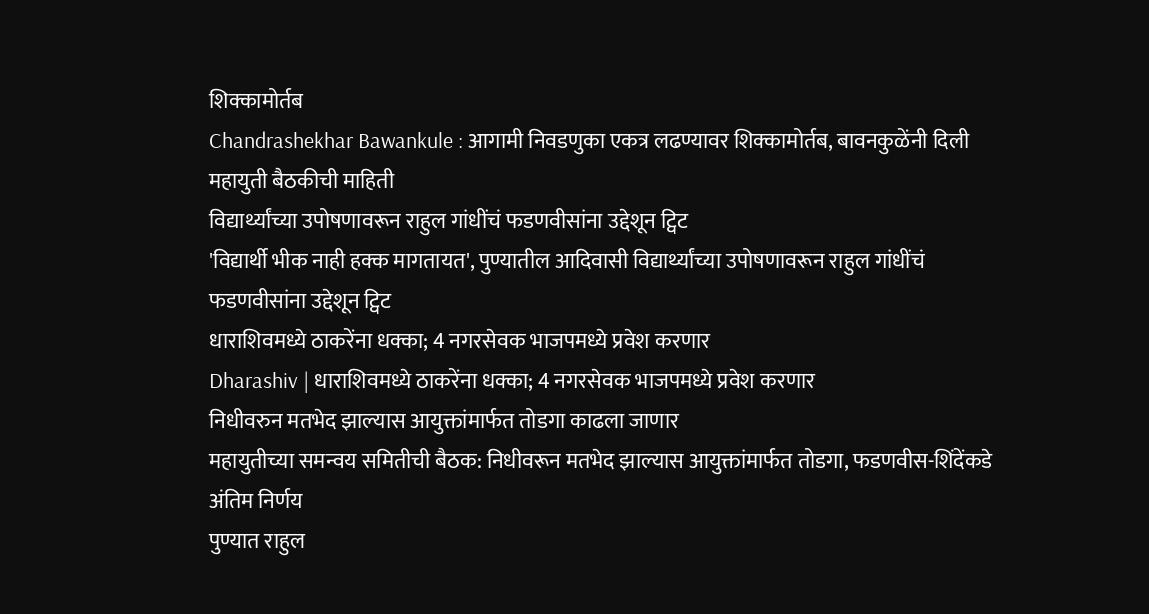शिक्कामोर्तब
Chandrashekhar Bawankule : आगामी निवडणुका एकत्र लढण्यावर शिक्कामोर्तब, बावनकुळेंनी दिली महायुती बैठकीची माहिती
विद्यार्थ्यांच्या उपोषणावरून राहुल गांधींचं फडणवीसांना उद्देशून ट्विट
'विद्यार्थी भीक नाही हक्क मागतायत', पुण्यातील आदिवासी विद्यार्थ्यांच्या उपोषणावरून राहुल गांधींचं फडणवीसांना उद्देशून ट्विट
धाराशिवमध्ये ठाकरेंना धक्का; 4 नगरसेवक भाजपमध्ये प्रवेश करणार
Dharashiv | धाराशिवमध्ये ठाकरेंना धक्का; 4 नगरसेवक भाजपमध्ये प्रवेश करणार
निधीवरुन मतभेद झाल्यास आयुक्तांमार्फत तोडगा काढला जाणार
महायुतीच्या समन्वय समितीची बैठक: निधीवरून मतभेद झाल्यास आयुक्तांमार्फत तोडगा, फडणवीस-शिंदेंकडे अंतिम निर्णय
पुण्यात राहुल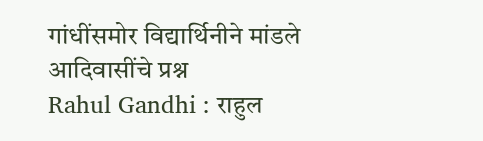गांधींसमोर विद्यार्थिनीने मांडले आदिवासींचे प्रश्न
Rahul Gandhi : राहुल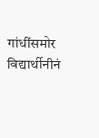गांधींसमोर विद्यार्थीनीनं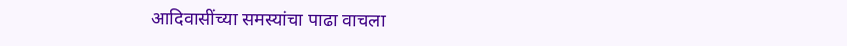आदिवासींच्या समस्यांचा पाढा वाचला